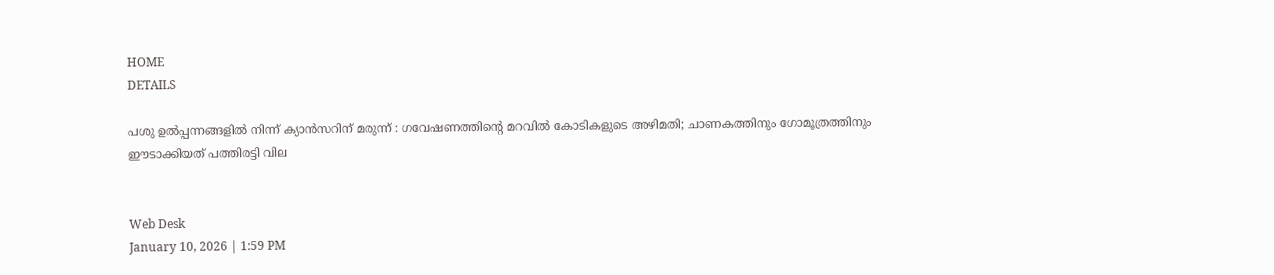HOME
DETAILS

പശു ഉൽപ്പന്നങ്ങളിൽ നിന്ന് ക്യാൻസറിന് മരുന്ന് : ഗവേഷണത്തിന്റെ മറവിൽ കോടികളുടെ അഴിമതി; ചാണകത്തിനും ഗോമൂത്രത്തിനും ഈടാക്കിയത് പത്തിരട്ടി വില


Web Desk
January 10, 2026 | 1:59 PM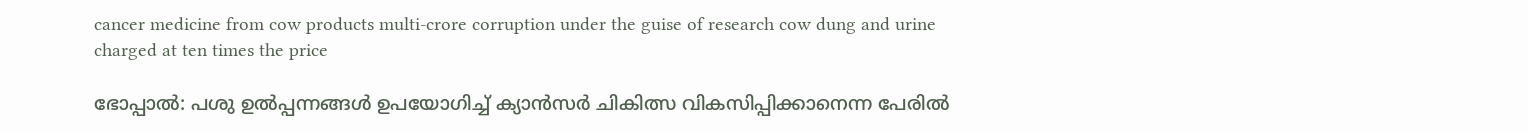cancer medicine from cow products multi-crore corruption under the guise of research cow dung and urine charged at ten times the price

ഭോപ്പാൽ: പശു ഉൽപ്പന്നങ്ങൾ ഉപയോഗിച്ച് ക്യാൻസർ ചികിത്സ വികസിപ്പിക്കാനെന്ന പേരിൽ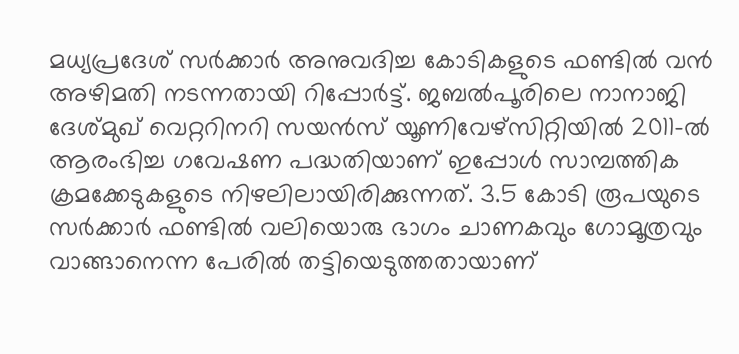മധ്യപ്രദേശ് സർക്കാർ അനുവദിച്ച കോടികളുടെ ഫണ്ടിൽ വൻ അഴിമതി നടന്നതായി റിപ്പോർട്ട്. ജബൽപൂരിലെ നാനാജി ദേശ്മുഖ് വെറ്ററിനറി സയൻസ് യൂണിവേഴ്സിറ്റിയിൽ 2011-ൽ ആരംഭിച്ച ഗവേഷണ പദ്ധതിയാണ് ഇപ്പോൾ സാമ്പത്തിക ക്രമക്കേടുകളുടെ നിഴലിലായിരിക്കുന്നത്. 3.5 കോടി രൂപയുടെ സർക്കാർ ഫണ്ടിൽ വലിയൊരു ഭാഗം ചാണകവും ഗോമൂത്രവും വാങ്ങാനെന്ന പേരിൽ തട്ടിയെടുത്തതായാണ്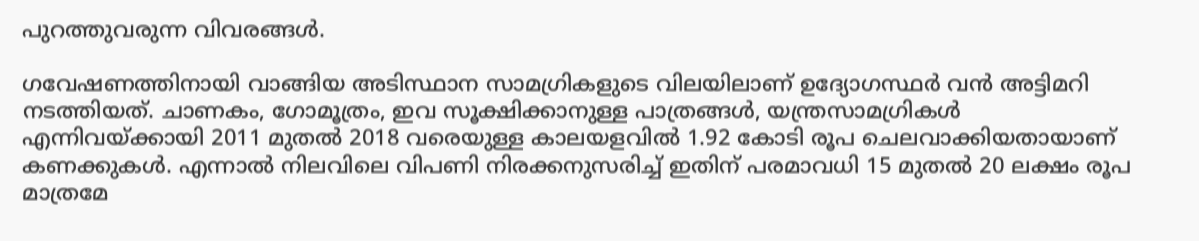പുറത്തുവരുന്ന വിവരങ്ങൾ.

ഗവേഷണത്തിനായി വാങ്ങിയ അടിസ്ഥാന സാമഗ്രികളുടെ വിലയിലാണ് ഉദ്യോഗസ്ഥർ വൻ അട്ടിമറി നടത്തിയത്. ചാണകം, ഗോമൂത്രം, ഇവ സൂക്ഷിക്കാനുള്ള പാത്രങ്ങൾ, യന്ത്രസാമഗ്രികൾ എന്നിവയ്ക്കായി 2011 മുതൽ 2018 വരെയുള്ള കാലയളവിൽ 1.92 കോടി രൂപ ചെലവാക്കിയതായാണ് കണക്കുകൾ. എന്നാൽ നിലവിലെ വിപണി നിരക്കനുസരിച്ച് ഇതിന് പരമാവധി 15 മുതൽ 20 ലക്ഷം രൂപ മാത്രമേ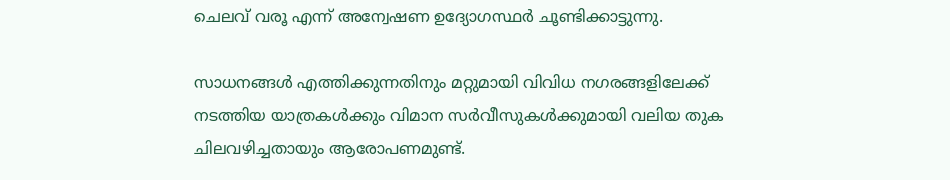ചെലവ് വരൂ എന്ന് അന്വേഷണ ഉദ്യോഗസ്ഥർ ചൂണ്ടിക്കാട്ടുന്നു.

സാധനങ്ങൾ എത്തിക്കുന്നതിനും മറ്റുമായി വിവിധ നഗരങ്ങളിലേക്ക് നടത്തിയ യാത്രകൾക്കും വിമാന സർവീസുകൾക്കുമായി വലിയ തുക ചിലവഴിച്ചതായും ആരോപണമുണ്ട്.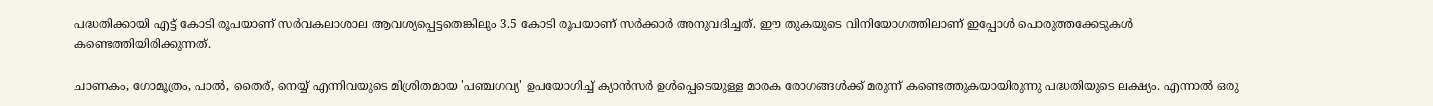പദ്ധതിക്കായി എട്ട് കോടി രൂപയാണ് സർവകലാശാല ആവശ്യപ്പെട്ടതെങ്കിലും 3.5 കോടി രൂപയാണ് സർക്കാർ അനുവദിച്ചത്. ഈ തുകയുടെ വിനിയോഗത്തിലാണ് ഇപ്പോൾ പൊരുത്തക്കേടുകൾ കണ്ടെത്തിയിരിക്കുന്നത്.

ചാണകം, ഗോമൂത്രം, പാൽ, തൈര്, നെയ്യ് എന്നിവയുടെ മിശ്രിതമായ 'പഞ്ചഗവ്യ' ഉപയോഗിച്ച് ക്യാൻസർ ഉൾപ്പെടെയുള്ള മാരക രോഗങ്ങൾക്ക് മരുന്ന് കണ്ടെത്തുകയായിരുന്നു പദ്ധതിയുടെ ലക്ഷ്യം. എന്നാൽ ഒരു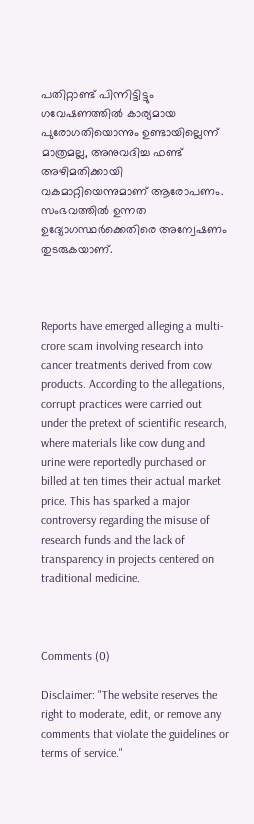പതിറ്റാണ്ട് പിന്നിട്ടിട്ടും ഗവേഷണത്തിൽ കാര്യമായ പുരോഗതിയൊന്നും ഉണ്ടായില്ലെന്ന് മാത്രമല്ല, അനുവദിച്ച ഫണ്ട് അഴിമതിക്കായി വകമാറ്റിയെന്നുമാണ് ആരോപണം. സംഭവത്തിൽ ഉന്നത ഉദ്യോഗസ്ഥർക്കെതിരെ അന്വേഷണം തുടരുകയാണ്.



Reports have emerged alleging a multi-crore scam involving research into cancer treatments derived from cow products. According to the allegations, corrupt practices were carried out under the pretext of scientific research, where materials like cow dung and urine were reportedly purchased or billed at ten times their actual market price. This has sparked a major controversy regarding the misuse of research funds and the lack of transparency in projects centered on traditional medicine.



Comments (0)

Disclaimer: "The website reserves the right to moderate, edit, or remove any comments that violate the guidelines or terms of service."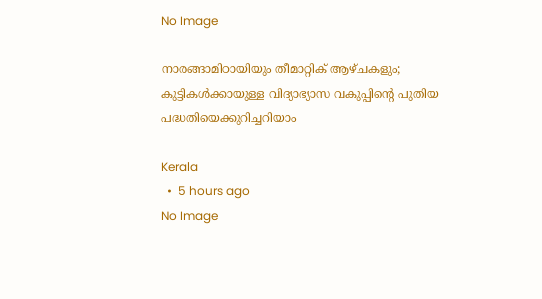No Image

നാരങ്ങാമിഠായിയും തീമാറ്റിക് ആഴ്ചകളും; കുട്ടികൾക്കായുള്ള വിദ്യാഭ്യാസ വകുപ്പിന്റെ പുതിയ പദ്ധതിയെക്കുറിച്ചറിയാം

Kerala
  •  5 hours ago
No Image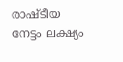രാഷ്ടീയ നേട്ടം ലക്ഷ്യം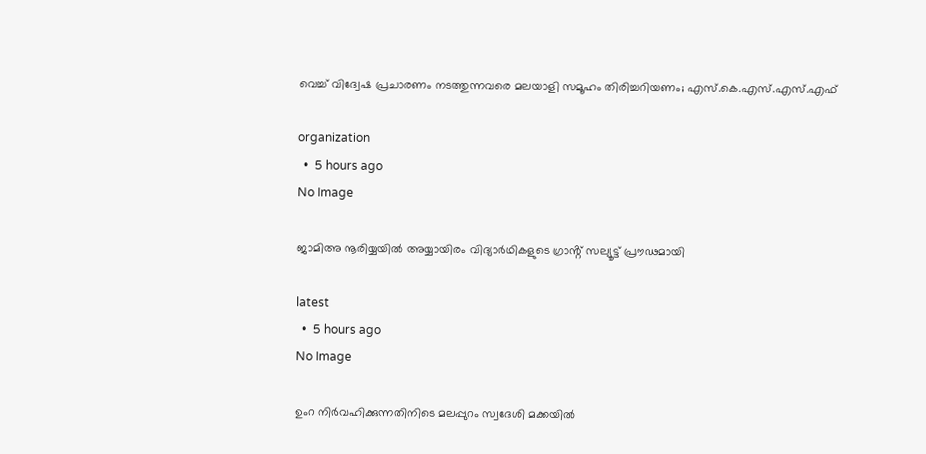വെച്ച് വിദ്വേഷ പ്രചാരണം നടത്തുന്നവരെ മലയാളി സമൂഹം തിരിച്ചറിയണം; എസ്.കെ.എസ്.എസ്.എഫ്

organization
  •  5 hours ago
No Image

ജാമിഅ നൂരിയ്യയിൽ അയ്യായിരം വിദ്യാർഥികളുടെ ഗ്രാൻ്റ് സല്യൂട്ട് പ്രൗഢമായി

latest
  •  5 hours ago
No Image

ഉംറ നിർവഹിക്കുന്നതിനിടെ മലപ്പുറം സ്വദേശി മക്കയിൽ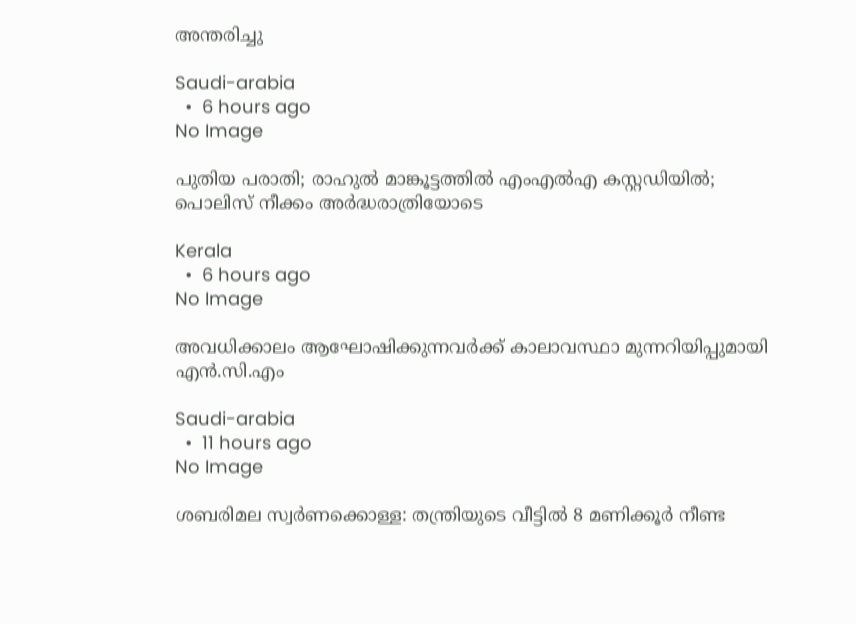അന്തരിച്ചു

Saudi-arabia
  •  6 hours ago
No Image

പുതിയ പരാതി; രാഹുൽ മാങ്കൂട്ടത്തിൽ എംഎൽഎ കസ്റ്റഡിയിൽ; പൊലിസ് നീക്കം അർദ്ധരാത്രിയോടെ

Kerala
  •  6 hours ago
No Image

അവധിക്കാലം ആഘോഷിക്കുന്നവർക്ക് കാലാവസ്ഥാ മുന്നറിയിപ്പുമായി എൻ.സി.എം

Saudi-arabia
  •  11 hours ago
No Image

ശബരിമല സ്വർണക്കൊള്ള: തന്ത്രിയുടെ വീട്ടിൽ 8 മണിക്കൂർ നീണ്ട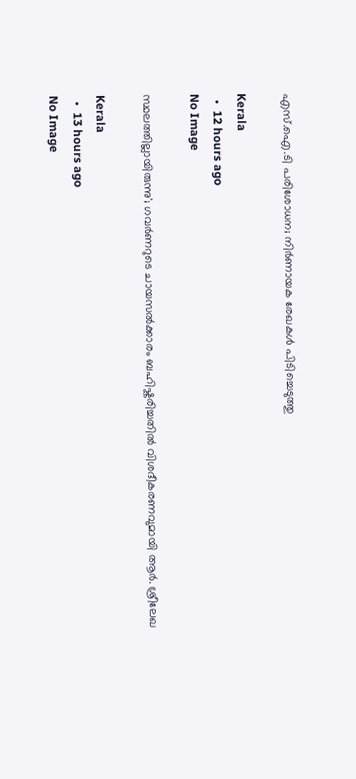എസ്.ഐ.ടി പരിശോധന; നിർണായക രേഖകൾ പിടിച്ചെടുത്തു

Kerala
  •  12 hours ago
No Image

സ്ഥലത്തില്ലായിരുന്നു'; ഗവർണറുടെ ചായസൽക്കാരം ബഹിഷ്കരിച്ചതിൽ വിശദീകരണവുമായി ആർ. ശ്രീലേഖ

Kerala
  •  13 hours ago
No Image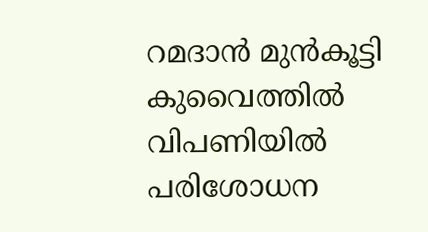റമദാന്‍ മുന്‍കൂട്ടി കുവൈത്തില്‍ വിപണിയില്‍ പരിശോധന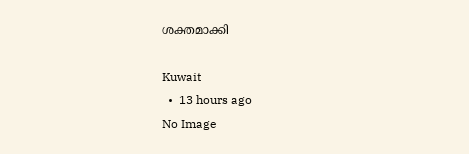ശക്തമാക്കി

Kuwait
  •  13 hours ago
No Image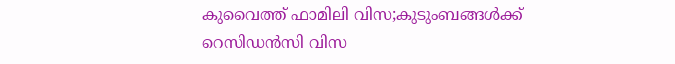കുവൈത്ത് ഫാമിലി വിസ;കുടുംബങ്ങള്‍ക്ക് റെസിഡന്‍സി വിസ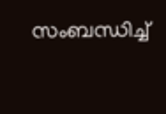സംബന്ധിച്ച്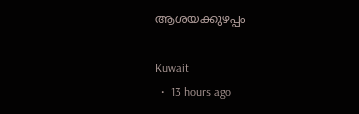ആശയക്കുഴപ്പം

Kuwait
  •  13 hours ago